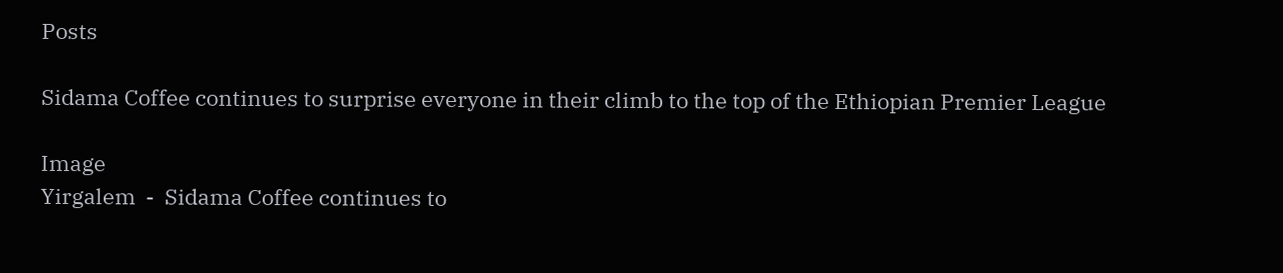Posts

Sidama Coffee continues to surprise everyone in their climb to the top of the Ethiopian Premier League

Image
Yirgalem  -  Sidama Coffee continues to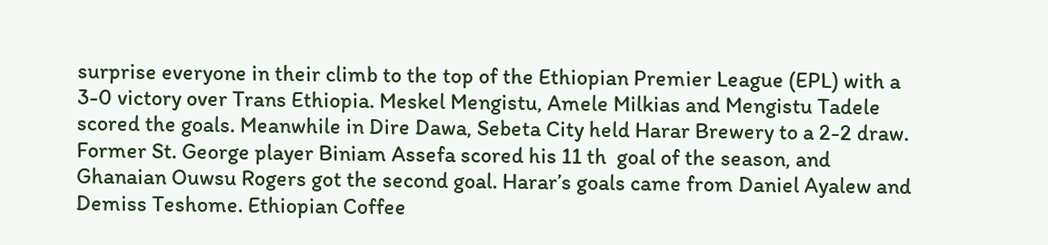surprise everyone in their climb to the top of the Ethiopian Premier League (EPL) with a 3-0 victory over Trans Ethiopia. Meskel Mengistu, Amele Milkias and Mengistu Tadele scored the goals. Meanwhile in Dire Dawa, Sebeta City held Harar Brewery to a 2-2 draw. Former St. George player Biniam Assefa scored his 11 th  goal of the season, and Ghanaian Ouwsu Rogers got the second goal. Harar’s goals came from Daniel Ayalew and Demiss Teshome. Ethiopian Coffee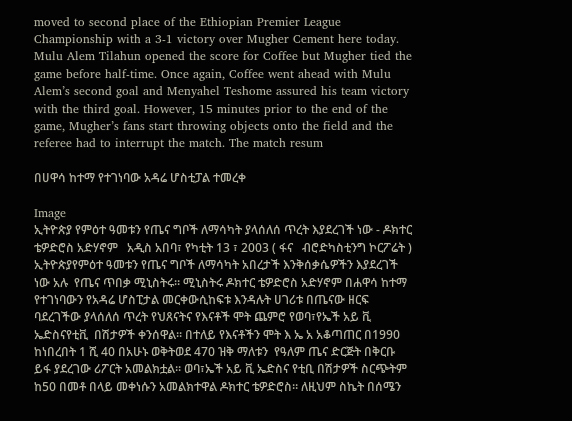moved to second place of the Ethiopian Premier League Championship with a 3-1 victory over Mugher Cement here today. Mulu Alem Tilahun opened the score for Coffee but Mugher tied the game before half-time. Once again, Coffee went ahead with Mulu Alem’s second goal and Menyahel Teshome assured his team victory with the third goal. However, 15 minutes prior to the end of the game, Mugher’s fans start throwing objects onto the field and the referee had to interrupt the match. The match resum

በሀዋሳ ከተማ የተገነባው አዳሬ ሆስቲፓል ተመረቀ

Image
ኢትዮጵያ የምዕተ ዓመቱን የጤና ግቦች ለማሳካት ያላሰለሰ ጥረት እያደረገች ነው - ዶክተር ቴዎድሮስ አድሃኖም   አዲስ አበባ፣ የካቲት 13 ፣ 2003 ( ፋና   ብሮድካስቲንግ ኮርፖሬት )  ኢትዮጵያየምዕተ ዓመቱን የጤና ግቦች ለማሳካት አበረታች እንቅሰቃሴዎችን እያደረገች ነው አሉ  የጤና ጥበቃ ሚኒስትሩ። ሚኒስትሩ ዶክተር ቴዎድሮስ አድሃኖም በሐዋሳ ከተማ  የተገነባውን የአዳሬ ሆስፒታል መርቀውሲከፍቱ እንዳሉት ሀገሪቱ በጤናው ዘርፍ ባደረገችው ያላሰለሰ ጥረት የህጸናትና የእናቶች ሞት ጨምሮ የወባ፣የኤች አይ ቪ ኤድስናየቲቪ  በሽታዎች ቀንሰዋል፡፡ በተለይ የእናቶችን ሞት እ ኤ አ አቆጣጠር በ1990 ከነበረበት 1 ሺ 40 በአሁኑ ወቅትወደ 470 ዝቅ ማለቱን  የዓለም ጤና ድርጅት በቅርቡ ይፋ ያደረገው ሪፖርት አመልክቷል፡፡ ወባ፣ኤች አይ ቪ ኤድስና የቲቢ በሽታዎች ስርጭትም  ከ50 በመቶ በላይ መቀነሱን አመልክተዋል ዶክተር ቴዎድሮስ። ለዚህም ስኬት በሰሜን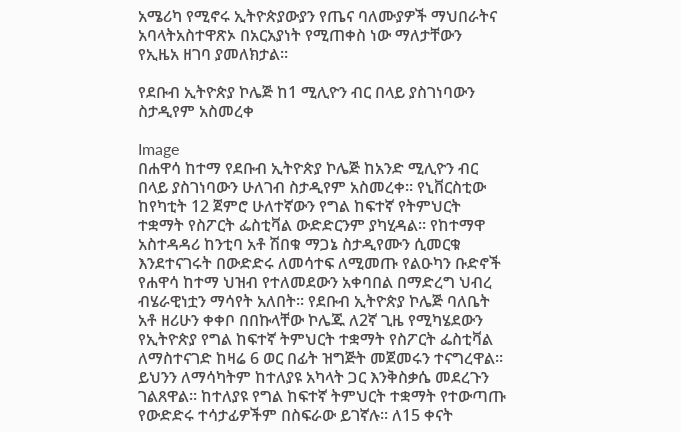አሜሪካ የሚኖሩ ኢትዮጵያውያን የጤና ባለሙያዎች ማህበራትና አባላትአስተዋጽኦ በአርአያነት የሚጠቀስ ነው ማለታቸውን የኢዜአ ዘገባ ያመለክታል፡፡

የደቡብ ኢትዮጵያ ኮሌጅ ከ1 ሚሊዮን ብር በላይ ያስገነባውን ስታዲየም አስመረቀ

Image
በሐዋሳ ከተማ የደቡብ ኢትዮጵያ ኮሌጅ ከአንድ ሚሊዮን ብር በላይ ያስገነባውን ሁለገብ ስታዲየም አስመረቀ፡፡ የኒቨርስቲው ከየካቲት 12 ጀምሮ ሁለተኛውን የግል ከፍተኛ የትምህርት ተቋማት የስፖርት ፌስቲቫል ውድድርንም ያካሂዳል፡፡ የከተማዋ አስተዳዳሪ ከንቲባ አቶ ሽበቁ ማጋኔ ስታዲየሙን ሲመርቁ እንደተናገሩት በውድድሩ ለመሳተፍ ለሚመጡ የልዑካን ቡድኖች የሐዋሳ ከተማ ህዝብ የተለመደውን አቀባበል በማድረግ ህብረ ብሄራዊነቷን ማሳየት አለበት፡፡ የደቡብ ኢትዮጵያ ኮሌጅ ባለቤት አቶ ዘሪሁን ቀቀቦ በበኩላቸው ኮሌጁ ለ2ኛ ጊዜ የሚካሄደውን የኢትዮጵያ የግል ከፍተኛ ትምህርት ተቋማት የስፖርት ፌስቲቫል ለማስተናገድ ከዛሬ 6 ወር በፊት ዝግጅት መጀመሩን ተናግረዋል፡፡ ይህንን ለማሳካትም ከተለያዩ አካላት ጋር እንቅስቃሴ መደረጉን ገልጸዋል፡፡ ከተለያዩ የግል ከፍተኛ ትምህርት ተቋማት የተውጣጡ የውድድሩ ተሳታፊዎችም በስፍራው ይገኛሉ፡፡ ለ15 ቀናት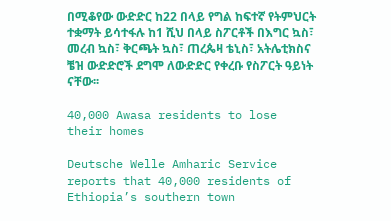በሚቆየው ውድድር ከ22 በላይ የግል ከፍተኛ የትምህርት ተቋማት ይሳተፋሉ ከ1 ሺህ በላይ ስፖርቶች በእግር ኳስ፣ መረብ ኳስ፣ ቅርጫት ኳስ፣ ጠረጴዛ ቴኒስ፣ አትሌቲክስና ቼዝ ውድድሮች ደግሞ ለውድድር የቀረቡ የስፖርት ዓይነት ናቸው፡፡

40,000 Awasa residents to lose their homes

Deutsche Welle Amharic Service reports that 40,000 residents of Ethiopia’s southern town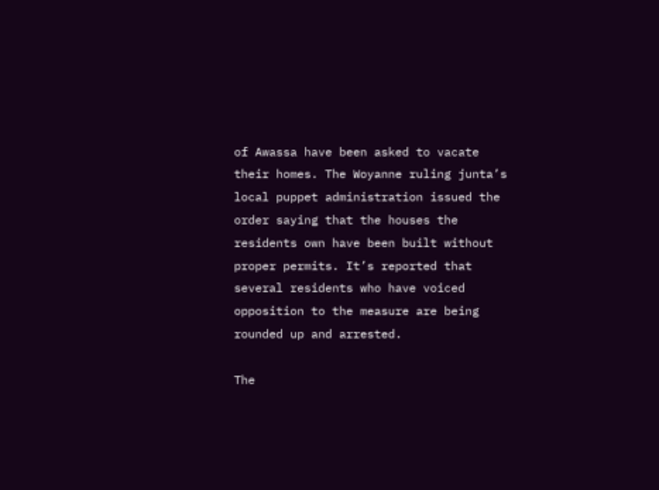of Awassa have been asked to vacate their homes. The Woyanne ruling junta’s local puppet administration issued the order saying that the houses the residents own have been built without proper permits. It’s reported that several residents who have voiced opposition to the measure are being rounded up and arrested.

The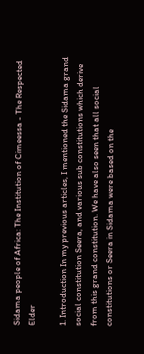Sidama people of Africa: The Institution of Cimeessa - The Respected Elder

1. Introduction In my previous articles, I mentioned the Sidama grand social constitution Seera, and various sub constitutions which derive from this grand constitution. We have also seen that all social constitutions or Seera in Sidama were based on the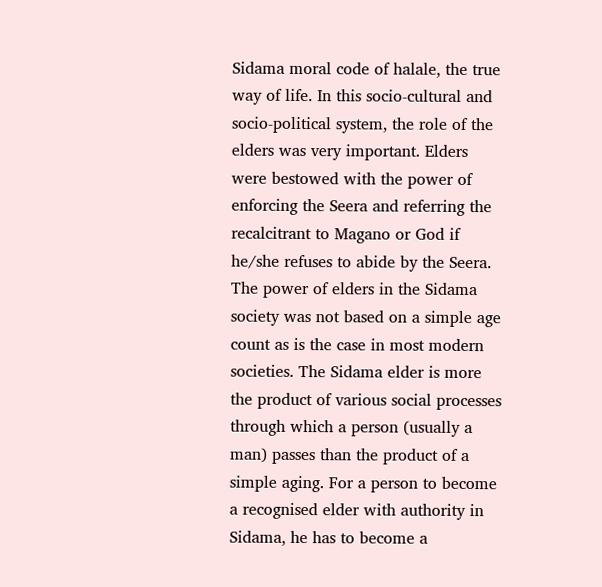Sidama moral code of halale, the true way of life. In this socio-cultural and socio-political system, the role of the elders was very important. Elders were bestowed with the power of enforcing the Seera and referring the recalcitrant to Magano or God if he/she refuses to abide by the Seera. The power of elders in the Sidama society was not based on a simple age count as is the case in most modern societies. The Sidama elder is more the product of various social processes through which a person (usually a man) passes than the product of a simple aging. For a person to become a recognised elder with authority in Sidama, he has to become a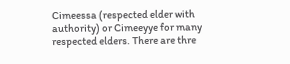Cimeessa (respected elder with authority) or Cimeeyye for many respected elders. There are thre